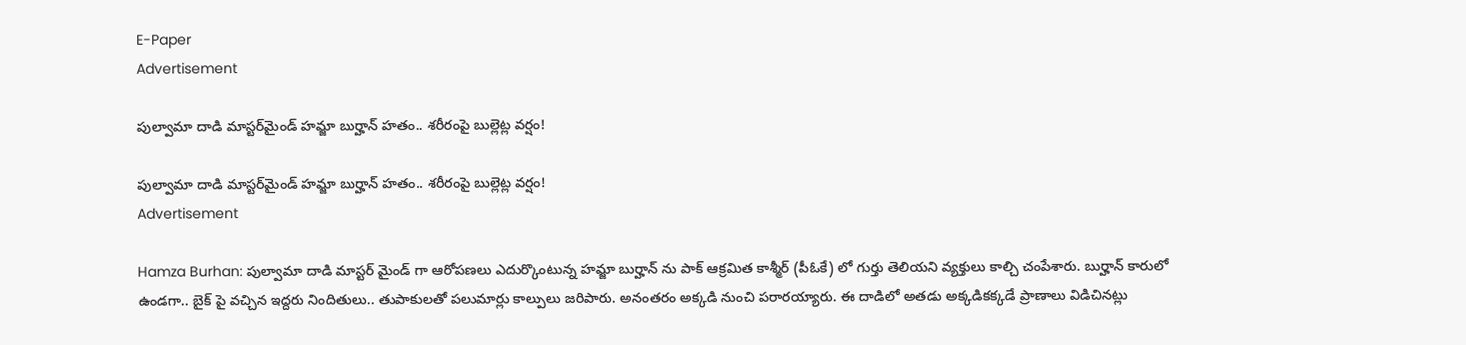E-Paper
Advertisement

పుల్వామా దాడి మాస్టర్‌మైండ్ హమ్జా బుర్హాన్ హతం.. శరీరంపై బుల్లెట్ల వర్షం!

పుల్వామా దాడి మాస్టర్‌మైండ్ హమ్జా బుర్హాన్ హతం.. శరీరంపై బుల్లెట్ల వర్షం!
Advertisement

Hamza Burhan: పుల్వామా దాడి మాస్టర్ మైండ్ గా ఆరోపణలు ఎదుర్కొంటున్న హమ్జా బుర్హాన్ ను పాక్ ఆక్రమిత కాశ్మీర్ (పీఓకే) లో గుర్తు తెలియని వ్యక్తులు కాల్చి చంపేశారు. బుర్హాన్ కారులో ఉండగా.. బైక్ పై వచ్చిన ఇద్దరు నిందితులు.. తుపాకులతో పలుమార్లు కాల్పులు జరిపారు. అనంతరం అక్కడి నుంచి పరారయ్యారు. ఈ దాడిలో అతడు అక్కడికక్కడే ప్రాణాలు విడిచినట్లు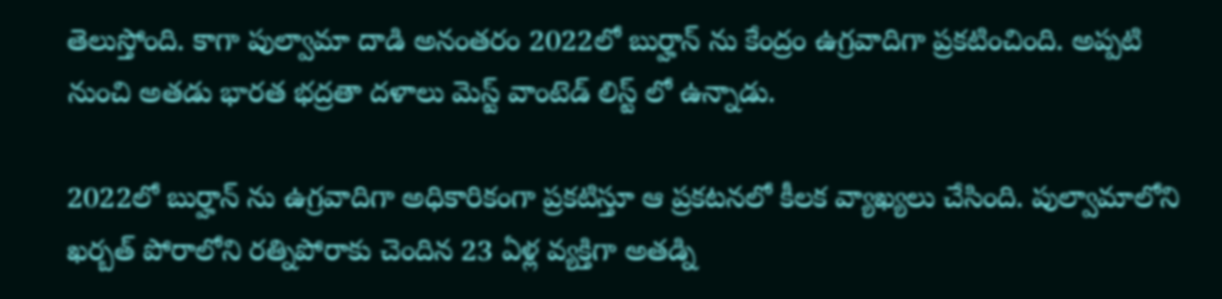తెలుస్తోంది. కాగా పుల్వామా దాడి అనంతరం 2022లో బుర్హాన్ ను కేంద్రం ఉగ్రవాదిగా ప్రకటించింది. అప్పటి నుంచి అతడు భారత భద్రతా దళాలు మెస్ట్ వాంటెడ్ లిస్ట్ లో ఉన్నాడు.

2022లో బుర్హాన్ ను ఉగ్రవాదిగా అధికారికంగా ప్రకటిస్తూ ఆ ప్రకటనలో కీలక వ్యాఖ్యలు చేసింది. పుల్వామాలోని ఖర్బత్ పోరాలోని రత్నిపోరాకు చెందిన 23 ఏళ్ల వ్యక్తిగా అతడ్ని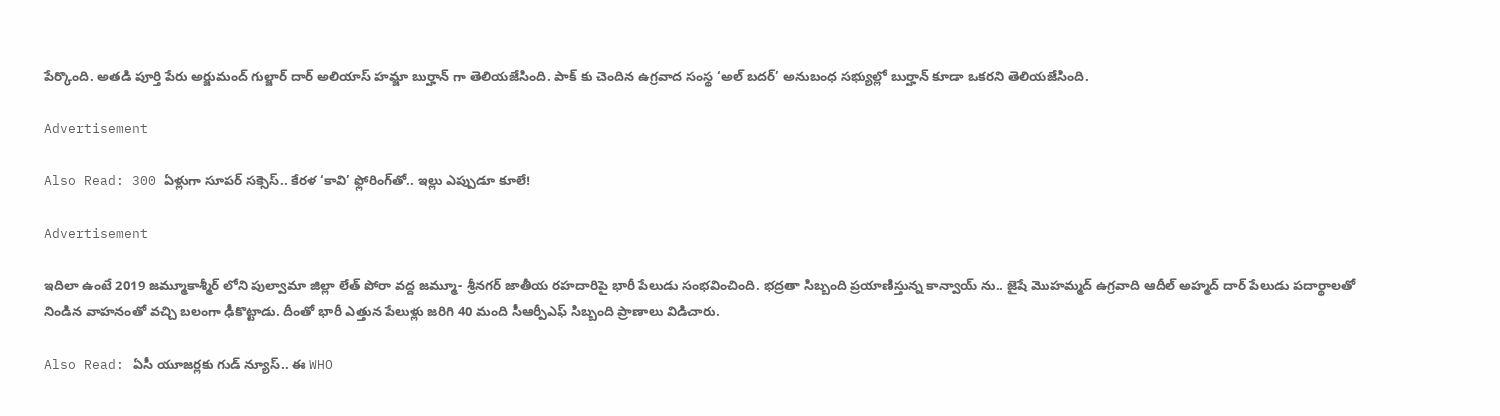పేర్కొంది. అతడి పూర్తి పేరు అర్జుమంద్ గుల్జార్ దార్ అలియాస్ హమ్జా బుర్హాన్ గా తెలియజేసింది. పాక్ కు చెందిన ఉగ్రవాద సంస్థ ‘అల్ బదర్’ అనుబంధ సభ్యుల్లో బుర్హాన్ కూడా ఒకరని తెలియజేసింది.

Advertisement

Also Read: 300 ఏళ్లుగా సూపర్ సక్సెస్.. కేరళ ‘కావి’ ఫ్లోరింగ్‌తో.. ఇల్లు ఎప్పుడూ కూలే!

Advertisement

ఇదిలా ఉంటే 2019 జమ్మూకాశ్మీర్ లోని పుల్వామా జిల్లా లేత్ పోరా వద్ద జమ్మూ- శ్రీనగర్ జాతీయ రహదారిపై భారీ పేలుడు సంభవించింది. భద్రతా సిబ్బంది ప్రయాణిస్తున్న కాన్వాయ్ ను.. జైషే మెుహమ్మద్ ఉగ్రవాది ఆదీల్ అహ్మద్ దార్ పేలుడు పదార్థాలతో నిండిన వాహనంతో వచ్చి బలంగా ఢీకొట్టాడు. దీంతో భారీ ఎత్తున పేలుళ్లు జరిగి 40 మంది సీఆర్పీఎఫ్ సిబ్బంది ప్రాణాలు విడిచారు.

Also Read: ఏసీ యూజర్లకు గుడ్ న్యూస్.. ఈ WHO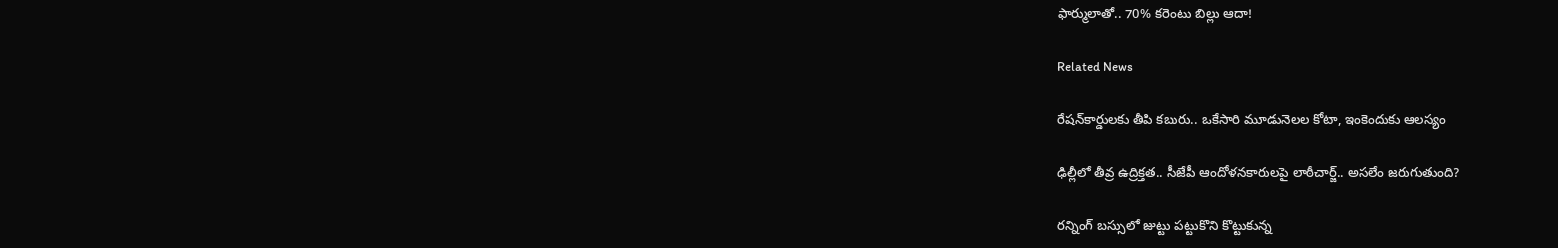ఫార్ములాతో.. 70% కరెంటు బిల్లు ఆదా!

Related News

రేషన్‌కార్డులకు తీపి కబురు.. ఒకేసారి మూడునెలల కోటా, ఇంకెందుకు ఆలస్యం

ఢిల్లీలో తీవ్ర ఉద్రిక్తత.. సీజేపీ ఆందోళనకారులపై లాఠీచార్జ్.. అసలేం జరుగుతుంది?

రన్నింగ్‌ బస్సులో జుట్టు పట్టుకొని కొట్టుకున్న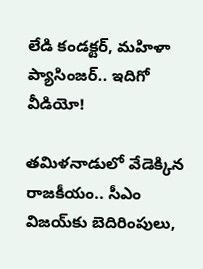లేడి కండక్టర్, మహిళా ప్యాసింజర్.. ఇదిగో వీడియో!

తమిళనాడులో వేడెక్కిన రాజకీయం.. సీఎం విజయ్‌కు బెదిరింపులు,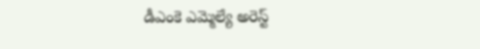డీఎంకె ఎమ్మెల్యే అరెస్ట్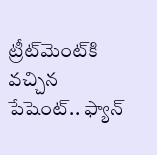ట్రీట్‌మెంట్‌కి వచ్చిన పేషెంట్.. ఫ్యాన్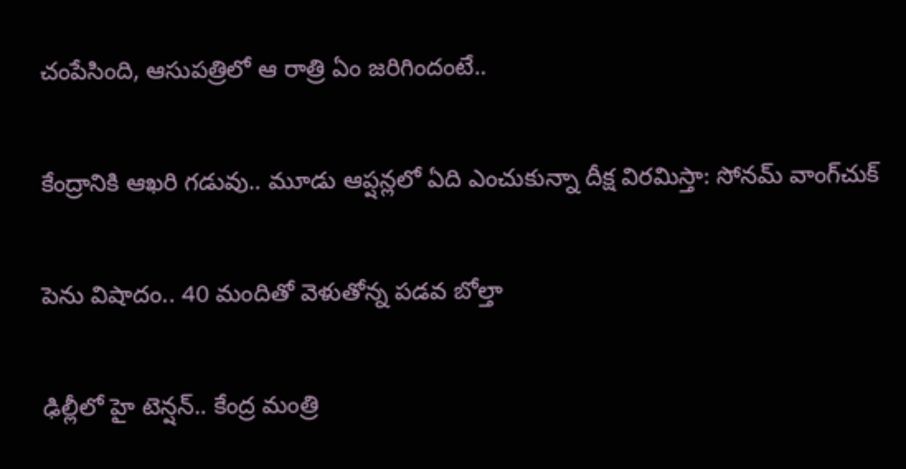చంపేసింది, ఆసుపత్రిలో ఆ రాత్రి ఏం జరిగిందంటే..

కేంద్రానికి ఆఖరి గడువు.. మూడు ఆప్షన్లలో ఏది ఎంచుకున్నా దీక్ష విరమిస్తా: సోనమ్ వాంగ్‌చుక్

పెను విషాదం.. 40 మందితో వెళుతోన్న ప‌డ‌వ బోల్తా

ఢిల్లీలో హై టెన్షన్.. కేంద్ర మంత్రి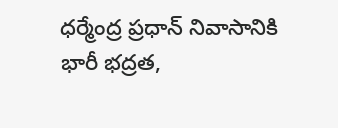ధర్మేంద్ర ప్రధాన్ నివాసానికి భారీ భద్రత,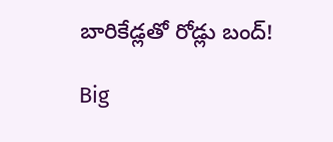బారికేడ్లతో రోడ్లు బంద్!

Big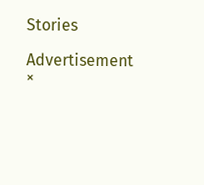Stories

Advertisement
×